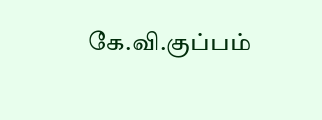கே.வி.குப்பம்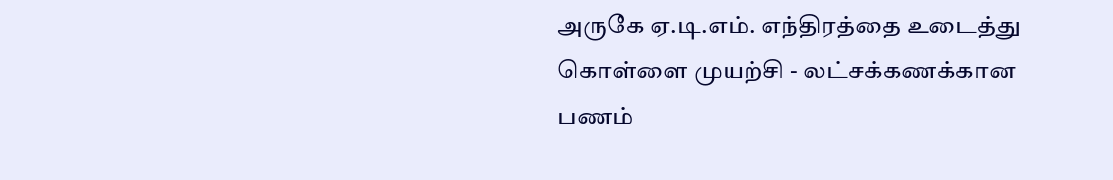அருகே ஏ.டி.எம். எந்திரத்தை உடைத்து கொள்ளை முயற்சி - லட்சக்கணக்கான பணம்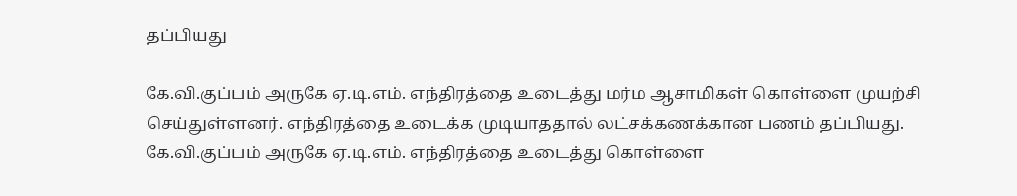தப்பியது

கே.வி.குப்பம் அருகே ஏ.டி.எம். எந்திரத்தை உடைத்து மர்ம ஆசாமிகள் கொள்ளை முயற்சி செய்துள்ளனர். எந்திரத்தை உடைக்க முடியாததால் லட்சக்கணக்கான பணம் தப்பியது.
கே.வி.குப்பம் அருகே ஏ.டி.எம். எந்திரத்தை உடைத்து கொள்ளை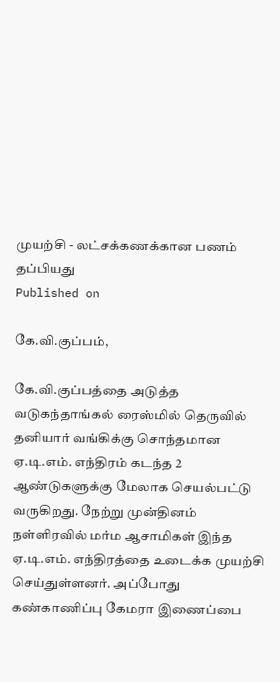முயற்சி - லட்சக்கணக்கான பணம் தப்பியது
Published on

கே.வி.குப்பம்,

கே.வி.குப்பத்தை அடுத்த வடுகந்தாங்கல் ரைஸ்மில் தெருவில் தனியார் வங்கிக்கு சொந்தமான ஏ.டி.எம். எந்திரம் கடந்த 2 ஆண்டுகளுக்கு மேலாக செயல்பட்டு வருகிறது. நேற்று முன்தினம் நள்ளிரவில் மர்ம ஆசாமிகள் இந்த ஏ.டி.எம். எந்திரத்தை உடைக்க முயற்சி செய்துள்ளனர். அப்போது கண்காணிப்பு கேமரா இணைப்பை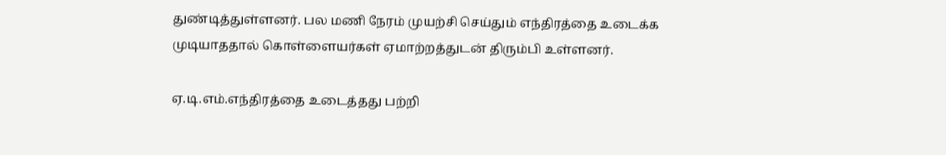துண்டித்துள்ளனர். பல மணி நேரம் முயற்சி செய்தும் எந்திரத்தை உடைக்க முடியாததால் கொள்ளையர்கள் ஏமாற்றத்துடன் திரும்பி உள்ளனர்.

ஏ.டி.எம்.எந்திரத்தை உடைத்தது பற்றி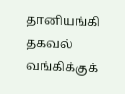தானியங்கி தகவல் வங்கிக்குக்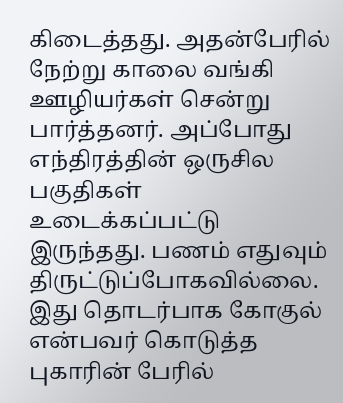கிடைத்தது. அதன்பேரில் நேற்று காலை வங்கி ஊழியர்கள் சென்று பார்த்தனர். அப்போது எந்திரத்தின் ஒருசில பகுதிகள் உடைக்கப்பட்டு இருந்தது. பணம் எதுவும் திருட்டுப்போகவில்லை. இது தொடர்பாக கோகுல் என்பவர் கொடுத்த புகாரின் பேரில்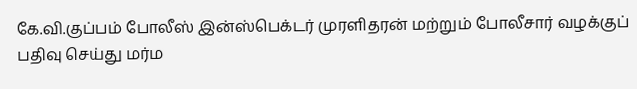கே.வி.குப்பம் போலீஸ் இன்ஸ்பெக்டர் முரளிதரன் மற்றும் போலீசார் வழக்குப் பதிவு செய்து மர்ம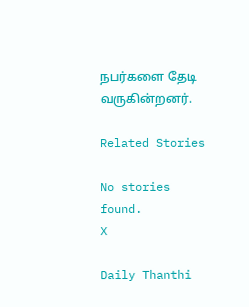நபர்களை தேடி வருகின்றனர்.

Related Stories

No stories found.
X

Daily Thanthi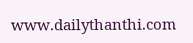www.dailythanthi.com